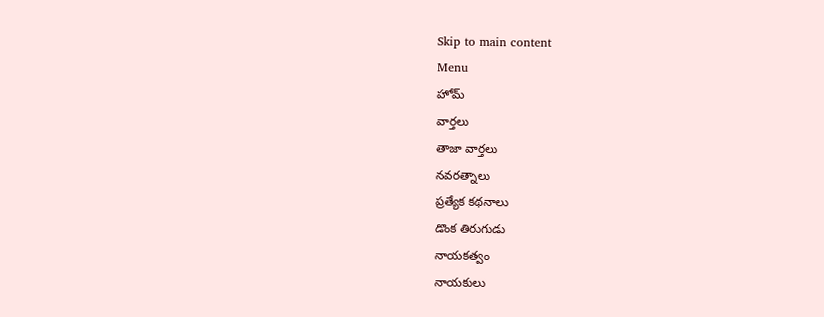Skip to main content
Menu
హోమ్
వార్తలు
తాజా వార్తలు
నవరత్నాలు
ప్రత్యేక కథనాలు
డొంక తిరుగుడు
నాయకత్వం
నాయకులు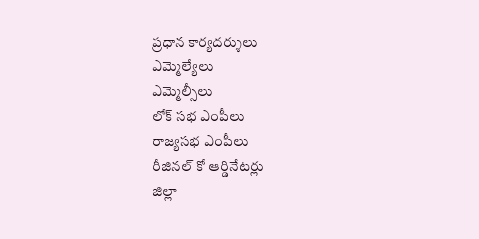ప్రధాన కార్యదర్శులు
ఎమ్మెల్యేలు
ఎమ్మెల్సీలు
లోక్ సభ ఎంపీలు
రాజ్యసభ ఎంపీలు
రీజినల్ కో ఆర్డినేటర్లు
జిల్లా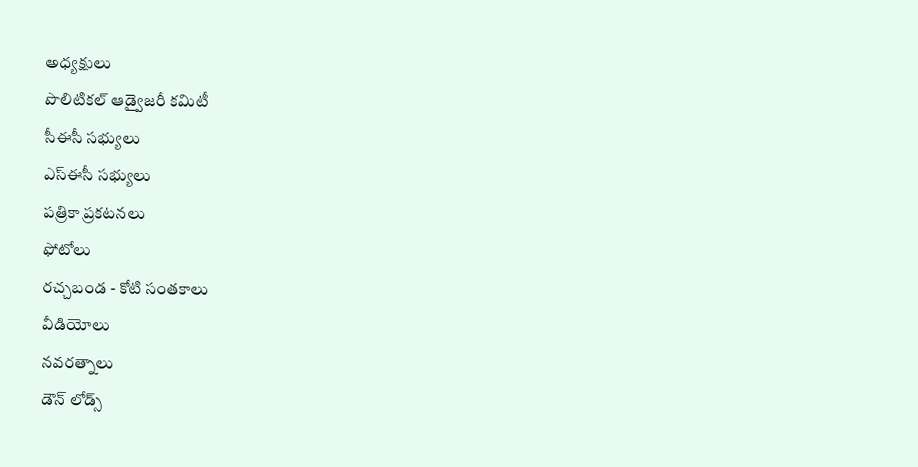అధ్యక్షులు
పొలిటికల్ ఆడ్వైజరీ కమిటీ
సీఈసీ సభ్యులు
ఎస్ఈసీ సభ్యులు
పత్రికా ప్రకటనలు
ఫోటోలు
రచ్చబండ - కోటి సంతకాలు
వీడియోలు
నవరత్నాలు
డౌన్ లోడ్స్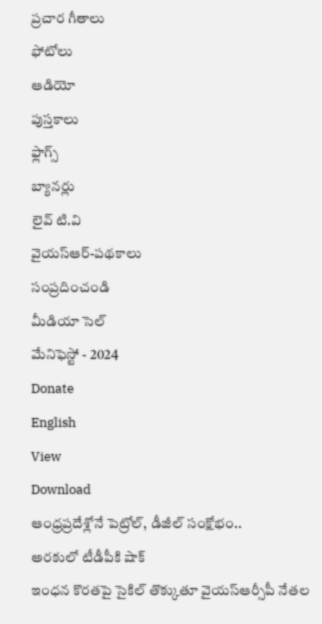ప్రచార గీతాలు
ఫోటోలు
ఆడియో
పుస్తకాలు
ఫ్లాగ్స్
బ్యానర్లు
లైవ్ టి.వి
వైయస్ఆర్-పథకాలు
సంప్రదించండి
మీడియా సెల్
మేనిఫెస్టో - 2024
Donate
English
View
Download
ఆంధ్రప్రదేశ్లోనే పెట్రోల్, డీజీల్ సంక్షోభం..
అరకులో టీడీపీకి షాక్
ఇంధన కొరతపై సైకిల్ తొక్కుతూ వైయస్ఆర్సీపీ నేతల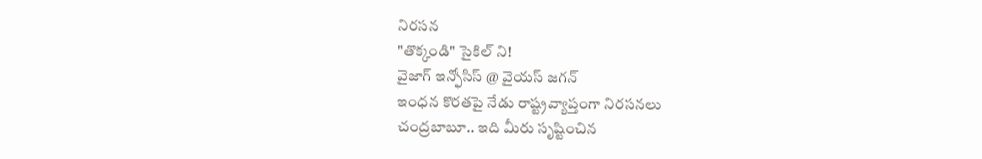నిరసన
"తొక్కండి" సైకిల్ ని!
వైజాగ్ ఇన్ఫోసిస్ @ వైయస్ జగన్
ఇంధన కొరతపై నేడు రాష్ట్రవ్యాప్తంగా నిరసనలు
చంద్రబాబూ.. ఇది మీరు సృష్టించిన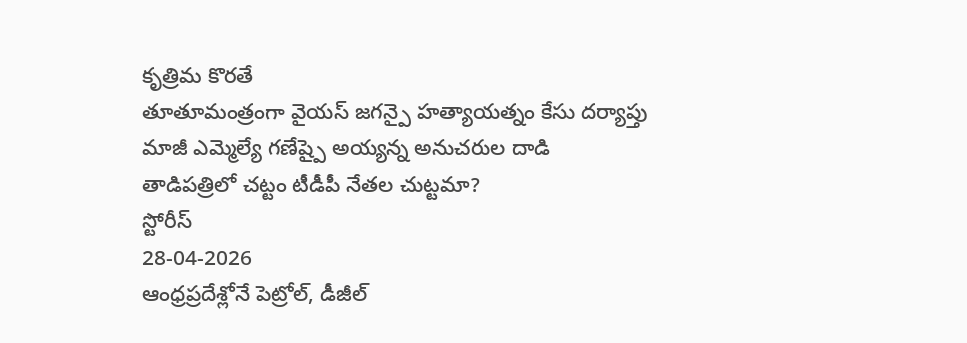కృత్రిమ కొరతే
తూతూమంత్రంగా వైయస్ జగన్పై హత్యాయత్నం కేసు దర్యాప్తు
మాజీ ఎమ్మెల్యే గణేష్పై అయ్యన్న అనుచరుల దాడి
తాడిపత్రిలో చట్టం టీడీపీ నేతల చుట్టమా?
స్టోరీస్
28-04-2026
ఆంధ్రప్రదేశ్లోనే పెట్రోల్, డీజీల్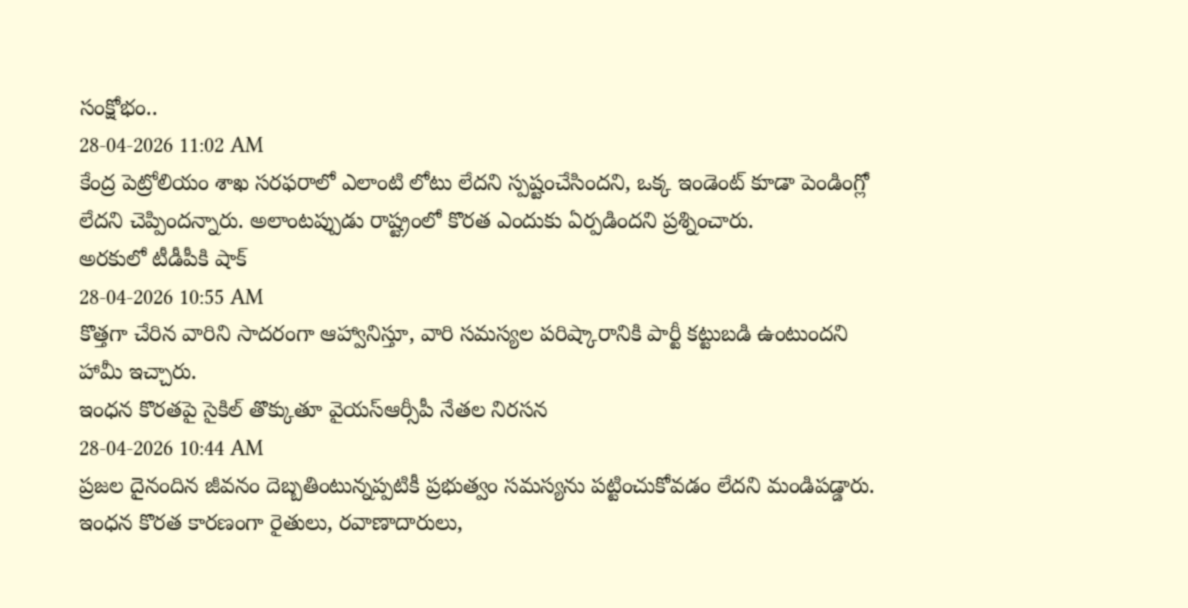సంక్షోభం..
28-04-2026 11:02 AM
కేంద్ర పెట్రోలియం శాఖ సరఫరాలో ఎలాంటి లోటు లేదని స్పష్టంచేసిందని, ఒక్క ఇండెంట్ కూడా పెండింగ్లో లేదని చెప్పిందన్నారు. అలాంటప్పుడు రాష్ట్రంలో కొరత ఎందుకు ఏర్పడిందని ప్రశ్నించారు.
అరకులో టీడీపీకి షాక్
28-04-2026 10:55 AM
కొత్తగా చేరిన వారిని సాదరంగా ఆహ్వానిస్తూ, వారి సమస్యల పరిష్కారానికి పార్టీ కట్టుబడి ఉంటుందని హామీ ఇచ్చారు.
ఇంధన కొరతపై సైకిల్ తొక్కుతూ వైయస్ఆర్సీపీ నేతల నిరసన
28-04-2026 10:44 AM
ప్రజల దైనందిన జీవనం దెబ్బతింటున్నప్పటికీ ప్రభుత్వం సమస్యను పట్టించుకోవడం లేదని మండిపడ్డారు. ఇంధన కొరత కారణంగా రైతులు, రవాణాదారులు,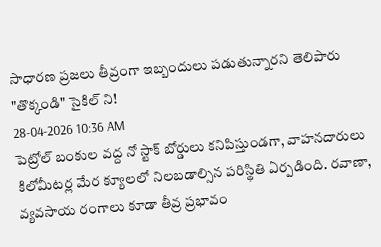సాధారణ ప్రజలు తీవ్రంగా ఇబ్బందులు పడుతున్నారని తెలిపారు
"తొక్కండి" సైకిల్ ని!
28-04-2026 10:36 AM
పెట్రోల్ బంకుల వద్ద నో స్టాక్ బోర్డులు కనిపిస్తుండగా, వాహనదారులు కిలోమీటర్ల మేర క్యూలలో నిలబడాల్సిన పరిస్థితి ఏర్పడింది. రవాణా, వ్యవసాయ రంగాలు కూడా తీవ్ర ప్రభావం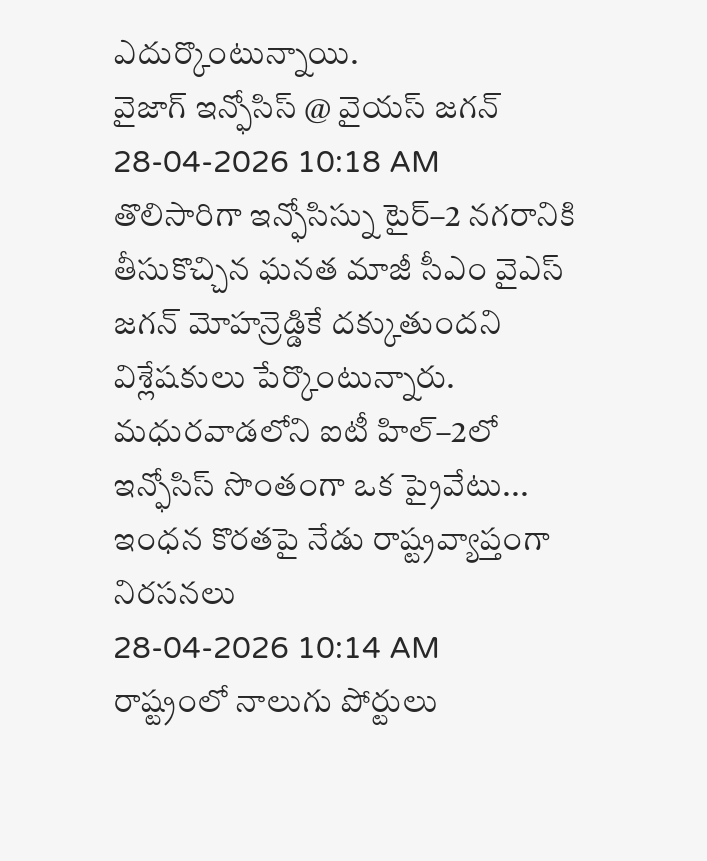ఎదుర్కొంటున్నాయి.
వైజాగ్ ఇన్ఫోసిస్ @ వైయస్ జగన్
28-04-2026 10:18 AM
తొలిసారిగా ఇన్ఫోసిస్ను టైర్–2 నగరానికి తీసుకొచ్చిన ఘనత మాజీ సీఎం వైఎస్ జగన్ మోహన్రెడ్డికే దక్కుతుందని విశ్లేషకులు పేర్కొంటున్నారు. మధురవాడలోని ఐటీ హిల్–2లో ఇన్ఫోసిస్ సొంతంగా ఒక ప్రైవేటు...
ఇంధన కొరతపై నేడు రాష్ట్రవ్యాప్తంగా నిరసనలు
28-04-2026 10:14 AM
రాష్ట్రంలో నాలుగు పోర్టులు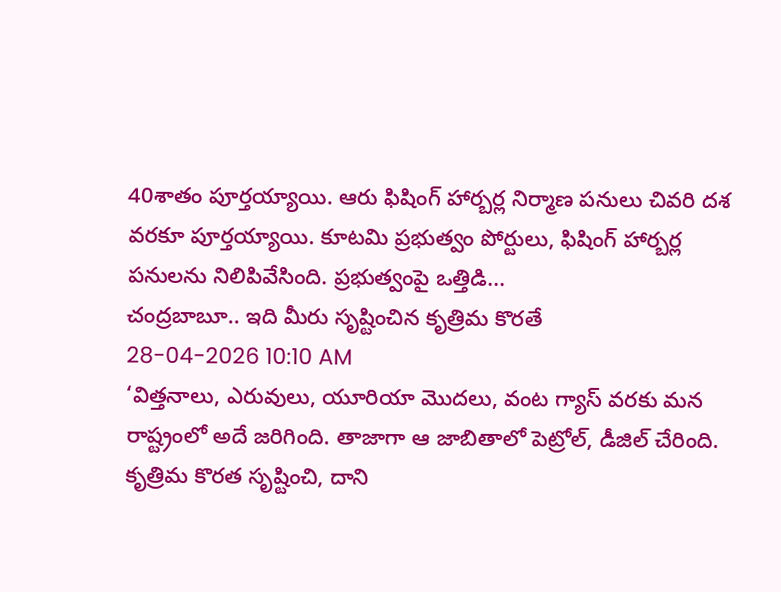40శాతం పూర్తయ్యాయి. ఆరు ఫిషింగ్ హార్బర్ల నిర్మాణ పనులు చివరి దశ వరకూ పూర్తయ్యాయి. కూటమి ప్రభుత్వం పోర్టులు, ఫిషింగ్ హార్బర్ల పనులను నిలిపివేసింది. ప్రభుత్వంపై ఒత్తిడి...
చంద్రబాబూ.. ఇది మీరు సృష్టించిన కృత్రిమ కొరతే
28-04-2026 10:10 AM
‘విత్తనాలు, ఎరువులు, యూరియా మొదలు, వంట గ్యాస్ వరకు మన రాష్ట్రంలో అదే జరిగింది. తాజాగా ఆ జాబితాలో పెట్రోల్, డీజిల్ చేరింది. కృత్రిమ కొరత సృష్టించి, దాని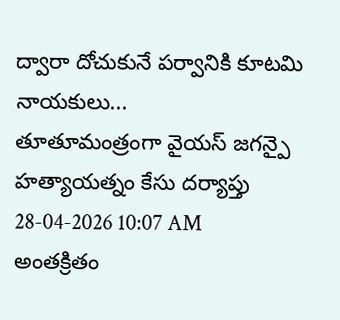ద్వారా దోచుకునే పర్వానికి కూటమి నాయకులు...
తూతూమంత్రంగా వైయస్ జగన్పై హత్యాయత్నం కేసు దర్యాప్తు
28-04-2026 10:07 AM
అంతక్రితం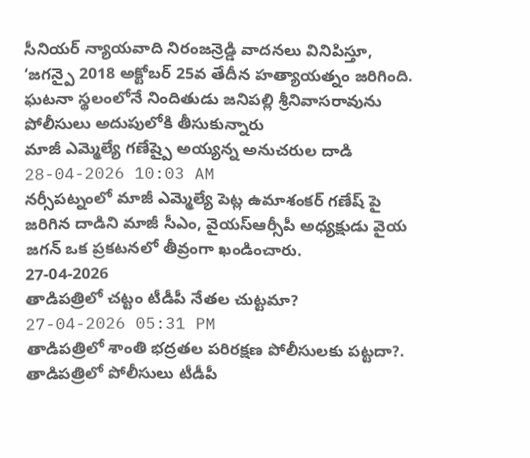సీనియర్ న్యాయవాది నిరంజన్రెడ్డి వాదనలు వినిపిస్తూ, ‘జగన్పై 2018 అక్టోబర్ 25వ తేదీన హత్యాయత్నం జరిగింది. ఘటనా స్థలంలోనే నిందితుడు జనిపల్లి శ్రీనివాసరావును పోలీసులు అదుపులోకి తీసుకున్నారు
మాజీ ఎమ్మెల్యే గణేష్పై అయ్యన్న అనుచరుల దాడి
28-04-2026 10:03 AM
నర్సీపట్నంలో మాజీ ఎమ్మెల్యే పెట్ల ఉమాశంకర్ గణేష్ పై జరిగిన దాడిని మాజీ సీఎం, వైయస్ఆర్సీపీ అధ్యక్షుడు వైయ జగన్ ఒక ప్రకటనలో తీవ్రంగా ఖండించారు.
27-04-2026
తాడిపత్రిలో చట్టం టీడీపీ నేతల చుట్టమా?
27-04-2026 05:31 PM
తాడిపత్రిలో శాంతి భద్రతల పరిరక్షణ పోలీసులకు పట్టదా?. తాడిపత్రిలో పోలీసులు టీడీపీ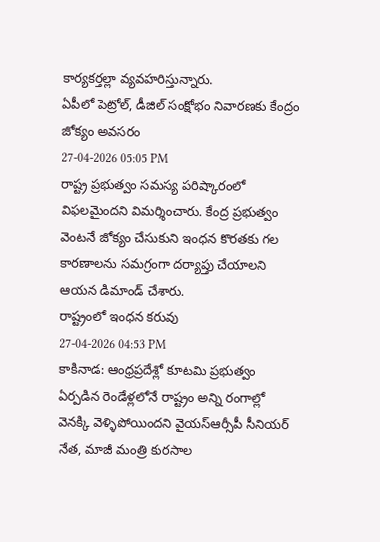కార్యకర్తల్లా వ్యవహరిస్తున్నారు.
ఏపీలో పెట్రోల్, డీజిల్ సంక్షోభం నివారణకు కేంద్రం జోక్యం అవసరం
27-04-2026 05:05 PM
రాష్ట్ర ప్రభుత్వం సమస్య పరిష్కారంలో విఫలమైందని విమర్శించారు. కేంద్ర ప్రభుత్వం వెంటనే జోక్యం చేసుకుని ఇంధన కొరతకు గల కారణాలను సమగ్రంగా దర్యాప్తు చేయాలని ఆయన డిమాండ్ చేశారు.
రాష్ట్రంలో ఇంధన కరువు
27-04-2026 04:53 PM
కాకినాడ: ఆంధ్రప్రదేశ్లో కూటమి ప్రభుత్వం ఏర్పడిన రెండేళ్లలోనే రాష్ట్రం అన్ని రంగాల్లో వెనక్కి వెళ్ళిపోయిందని వైయస్ఆర్సీపీ సీనియర్ నేత, మాజీ మంత్రి కురసాల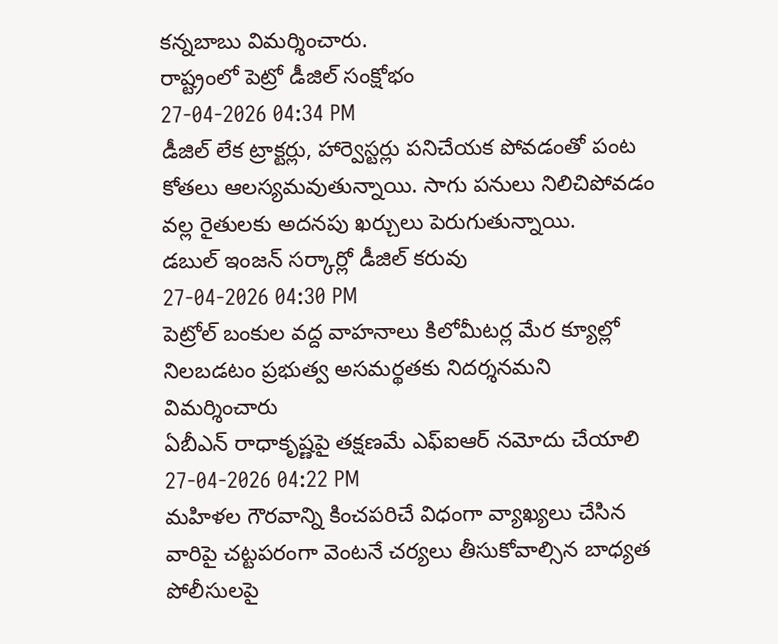కన్నబాబు విమర్శించారు.
రాష్ట్రంలో పెట్రో డీజిల్ సంక్షోభం
27-04-2026 04:34 PM
డీజిల్ లేక ట్రాక్టర్లు, హార్వెస్టర్లు పనిచేయక పోవడంతో పంట కోతలు ఆలస్యమవుతున్నాయి. సాగు పనులు నిలిచిపోవడం వల్ల రైతులకు అదనపు ఖర్చులు పెరుగుతున్నాయి.
డబుల్ ఇంజన్ సర్కార్లో డీజిల్ కరువు
27-04-2026 04:30 PM
పెట్రోల్ బంకుల వద్ద వాహనాలు కిలోమీటర్ల మేర క్యూల్లో నిలబడటం ప్రభుత్వ అసమర్థతకు నిదర్శనమని విమర్శించారు
ఏబీఎన్ రాధాకృష్ణపై తక్షణమే ఎఫ్ఐఆర్ నమోదు చేయాలి
27-04-2026 04:22 PM
మహిళల గౌరవాన్ని కించపరిచే విధంగా వ్యాఖ్యలు చేసిన వారిపై చట్టపరంగా వెంటనే చర్యలు తీసుకోవాల్సిన బాధ్యత పోలీసులపై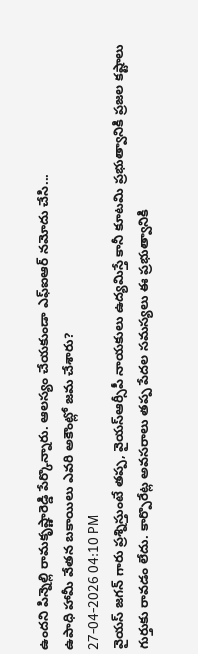ఉందని పిన్నెల్లి రామకృష్ణారెడ్డి పేర్కొన్నారు. ఆలస్యం చేయకుండా ఎఫ్ఐఆర్ నమోదు చేసి...
ఉపాధి హామీ వేతన బకాయిలు ఎవరి అకౌంట్లో జమ చేశారు?
27-04-2026 04:10 PM
వైయస్ జగన్ గారు ప్రశ్నిస్తుంటే తప్ప, వైయస్ఆర్సీపీ నాయకులు ఉద్యమిస్తే కానీ కూటమి ప్రభుత్వానికి ప్రజల కష్టాలు గుర్తుకు రావడం లేదు. కార్పొరేట్ల అవసరాలు తప్ప పేదల సమస్యలు ఈ ప్రభుత్వానికి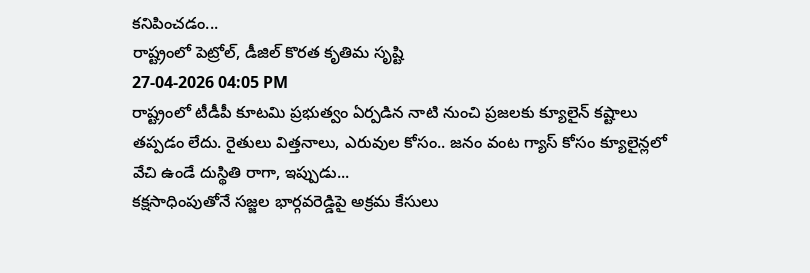కనిపించడం...
రాష్ట్రంలో పెట్రోల్, డీజిల్ కొరత కృతిమ సృష్టి
27-04-2026 04:05 PM
రాష్ట్రంలో టీడీపీ కూటమి ప్రభుత్వం ఏర్పడిన నాటి నుంచి ప్రజలకు క్యూలైన్ కష్టాలు తప్పడం లేదు. రైతులు విత్తనాలు, ఎరువుల కోసం.. జనం వంట గ్యాస్ కోసం క్యూలైన్లలో వేచి ఉండే దుస్థితి రాగా, ఇప్పుడు...
కక్షసాధింపుతోనే సజ్జల భార్గవరెడ్డిపై అక్రమ కేసులు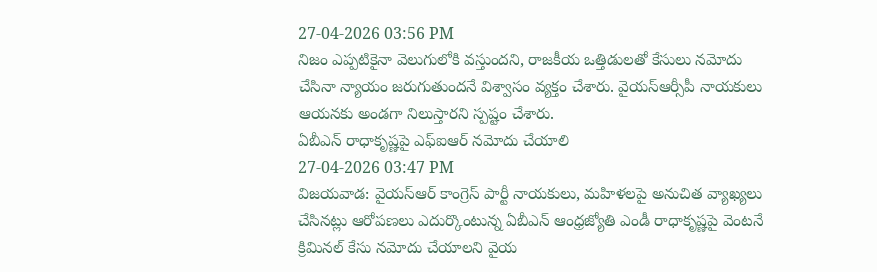27-04-2026 03:56 PM
నిజం ఎప్పటికైనా వెలుగులోకి వస్తుందని, రాజకీయ ఒత్తిడులతో కేసులు నమోదు చేసినా న్యాయం జరుగుతుందనే విశ్వాసం వ్యక్తం చేశారు. వైయస్ఆర్సీపీ నాయకులు ఆయనకు అండగా నిలుస్తారని స్పష్టం చేశారు.
ఏబీఎన్ రాధాకృష్ణపై ఎఫ్ఐఆర్ నమోదు చేయాలి
27-04-2026 03:47 PM
విజయవాడ: వైయస్ఆర్ కాంగ్రెస్ పార్టీ నాయకులు, మహిళలపై అనుచిత వ్యాఖ్యలు చేసినట్లు ఆరోపణలు ఎదుర్కొంటున్న ఏబీఎన్ ఆంధ్రజ్యోతి ఎండీ రాధాకృష్ణపై వెంటనే క్రిమినల్ కేసు నమోదు చేయాలని వైయ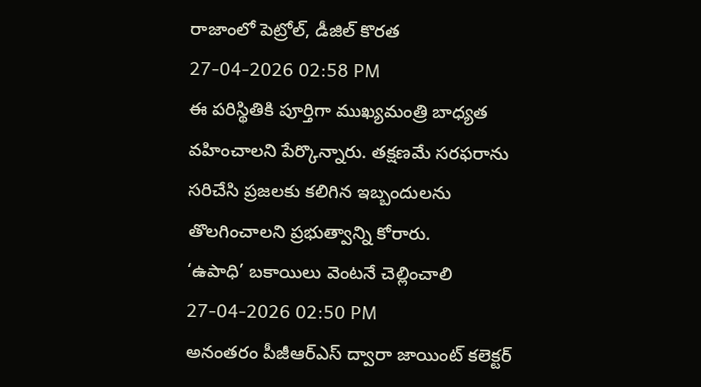రాజాంలో పెట్రోల్, డీజిల్ కొరత
27-04-2026 02:58 PM
ఈ పరిస్థితికి పూర్తిగా ముఖ్యమంత్రి బాధ్యత వహించాలని పేర్కొన్నారు. తక్షణమే సరఫరాను సరిచేసి ప్రజలకు కలిగిన ఇబ్బందులను తొలగించాలని ప్రభుత్వాన్ని కోరారు.
‘ఉపాధి’ బకాయిలు వెంటనే చెల్లించాలి
27-04-2026 02:50 PM
అనంతరం పీజీఆర్ఎస్ ద్వారా జాయింట్ కలెక్టర్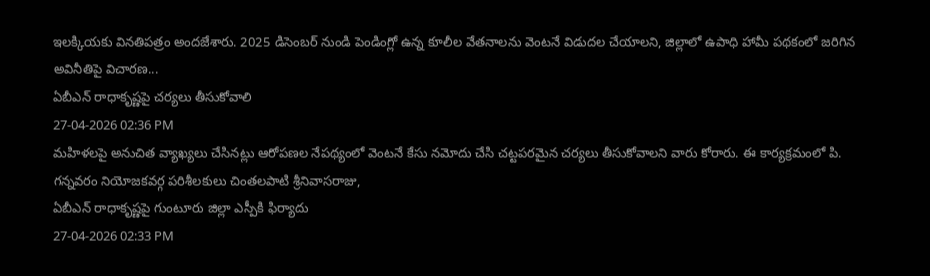ఇలక్కియకు వినతిపత్రం అందజేశారు. 2025 డిసెంబర్ నుండి పెండింగ్లో ఉన్న కూలీల వేతనాలను వెంటనే విడుదల చేయాలని, జిల్లాలో ఉపాధి హామీ పథకంలో జరిగిన అవినీతిపై విచారణ...
ఏబీఎన్ రాధాకృష్ణపై చర్యలు తీసుకోవాలి
27-04-2026 02:36 PM
మహిళలపై అనుచిత వ్యాఖ్యలు చేసినట్లు ఆరోపణల నేపథ్యంలో వెంటనే కేసు నమోదు చేసి చట్టపరమైన చర్యలు తీసుకోవాలని వారు కోరారు. ఈ కార్యక్రమంలో పి. గన్నవరం నియోజకవర్గ పరిశీలకులు చింతలపాటి శ్రీనివాసరాజు,
ఏబీఎన్ రాధాకృష్ణపై గుంటూరు జిల్లా ఎస్పీకి ఫిర్యాదు
27-04-2026 02:33 PM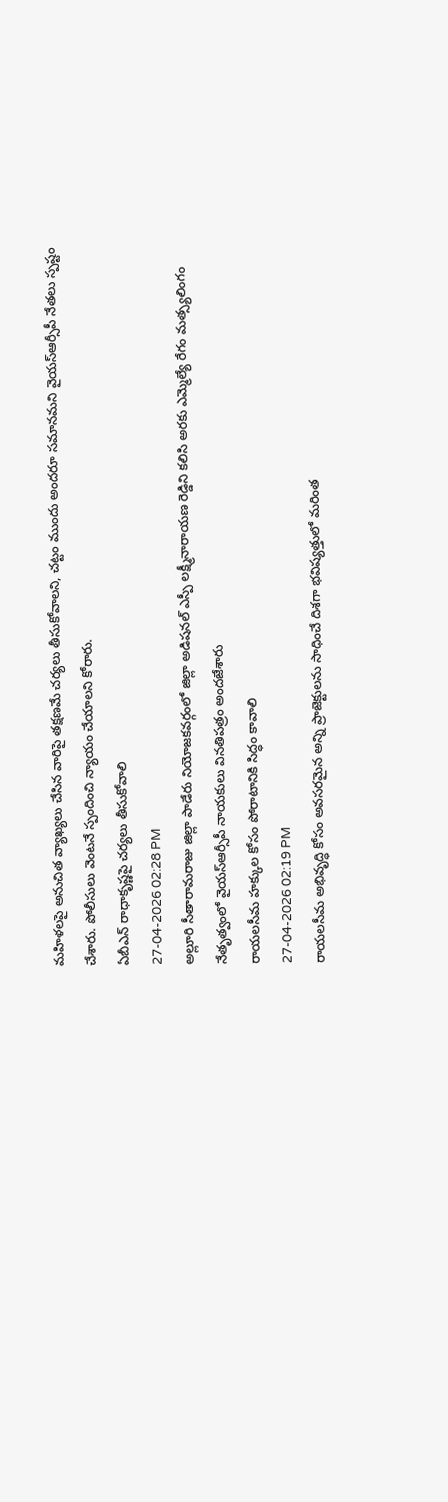మహిళలపై అనుచిత వ్యాఖ్యలు చేసిన వారిపై తక్షణమే చర్యలు తీసుకోవాలని, చట్టం ముందు అందరూ సమానమని వైయస్ఆర్సీపీ నేతలు స్పష్టం చేశారు. పోలీసులు వెంటనే స్పందించి న్యాయం చేయాలని కోరారు.
ఏబీఎన్ రాధాకృష్ణపై చర్యలు తీసుకోవాలి
27-04-2026 02:28 PM
అల్లూరి సీతారామరాజు జిల్లా పాడేరు నియోజకవర్గంలో జిల్లా అడిషనల్ ఎస్పీ లక్ష్మీనారాయణ రెడ్డిని కలిసి అరకు ఎమ్మెల్యే రేగం మత్స్యలింగం నేతృత్వంలో వైయస్ఆర్సీపీ నాయకులు వినతిపత్రం అందజేశారు
రాయలసీమ హక్కుల కోసం పోరాటానికి సిద్ధం కావాలి
27-04-2026 02:19 PM
రాయలసీమ అభివృద్ధి కోసం అవసరమైన అన్ని ప్రాజెక్టులను సాధించే దిశగా భవిష్యత్తులో మరింత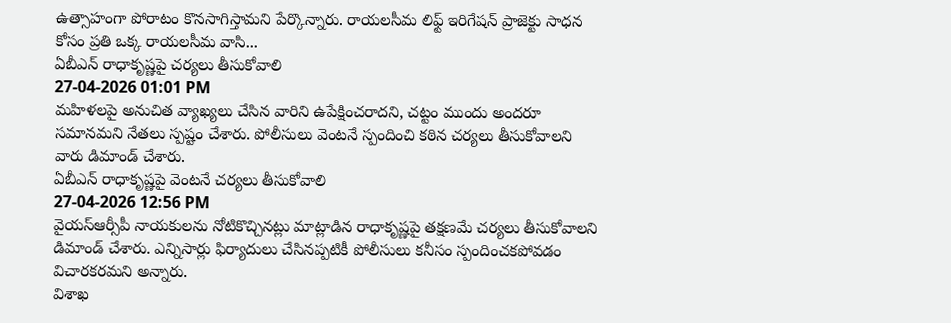ఉత్సాహంగా పోరాటం కొనసాగిస్తామని పేర్కొన్నారు. రాయలసీమ లిఫ్ట్ ఇరిగేషన్ ప్రాజెక్టు సాధన కోసం ప్రతి ఒక్క రాయలసీమ వాసి...
ఏబీఎన్ రాధాకృష్ణపై చర్యలు తీసుకోవాలి
27-04-2026 01:01 PM
మహిళలపై అనుచిత వ్యాఖ్యలు చేసిన వారిని ఉపేక్షించరాదని, చట్టం ముందు అందరూ సమానమని నేతలు స్పష్టం చేశారు. పోలీసులు వెంటనే స్పందించి కఠిన చర్యలు తీసుకోవాలని వారు డిమాండ్ చేశారు.
ఏబీఎన్ రాధాకృష్ణపై వెంటనే చర్యలు తీసుకోవాలి
27-04-2026 12:56 PM
వైయస్ఆర్సీపీ నాయకులను నోటికొచ్చినట్లు మాట్లాడిన రాధాకృష్ణపై తక్షణమే చర్యలు తీసుకోవాలని డిమాండ్ చేశారు. ఎన్నిసార్లు ఫిర్యాదులు చేసినప్పటికీ పోలీసులు కనీసం స్పందించకపోవడం విచారకరమని అన్నారు.
విశాఖ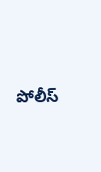పోలీస్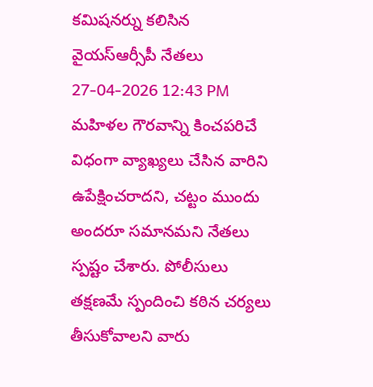కమిషనర్ను కలిసిన వైయస్ఆర్సీపీ నేతలు
27-04-2026 12:43 PM
మహిళల గౌరవాన్ని కించపరిచే విధంగా వ్యాఖ్యలు చేసిన వారిని ఉపేక్షించరాదని, చట్టం ముందు అందరూ సమానమని నేతలు స్పష్టం చేశారు. పోలీసులు తక్షణమే స్పందించి కఠిన చర్యలు తీసుకోవాలని వారు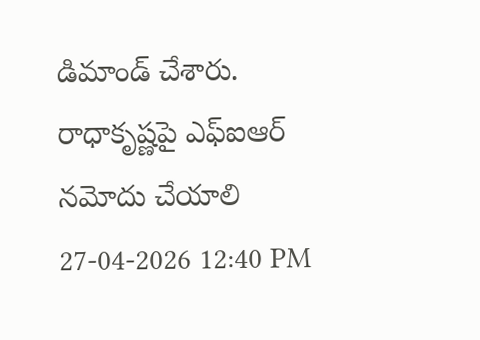డిమాండ్ చేశారు.
రాధాకృష్ణపై ఎఫ్ఐఆర్ నమోదు చేయాలి
27-04-2026 12:40 PM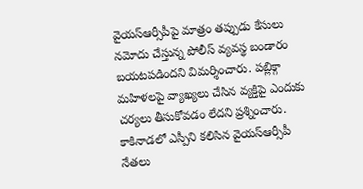వైయస్ఆర్సీపీపై మాత్రం తప్పుడు కేసులు నమోదు చేస్తున్న పోలీస్ వ్యవస్థ బండారం బయటపడిందని విమర్శించారు. పబ్లిక్గా మహిళలపై వ్యాఖ్యలు చేసిన వ్యక్తిపై ఎందుకు చర్యలు తీసుకోవడం లేదని ప్రశ్నించారు.
కాకినాడలో ఎస్పీని కలిసిన వైయస్ఆర్సీపీ నేతలు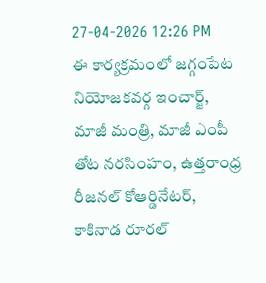27-04-2026 12:26 PM
ఈ కార్యక్రమంలో జగ్గంపేట నియోజకవర్గ ఇంచార్జ్, మాజీ మంత్రి, మాజీ ఎంపీ తోట నరసింహం, ఉత్తరాంధ్ర రీజనల్ కోఆర్డినేటర్, కాకినాడ రూరల్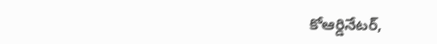కోఆర్డినేటర్,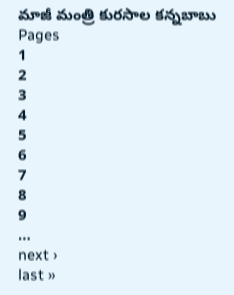మాజీ మంత్రి కురసాల కన్నబాబు
Pages
1
2
3
4
5
6
7
8
9
…
next ›
last »